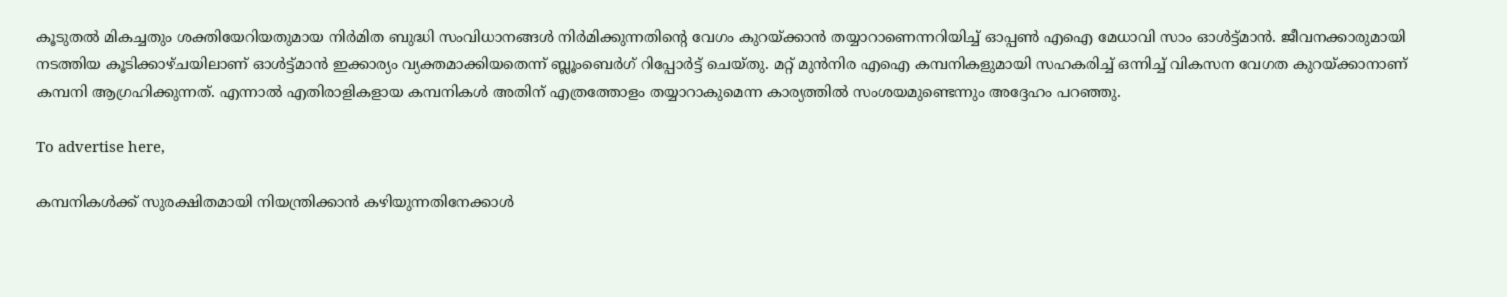കൂടുതൽ മികച്ചതും ശക്തിയേറിയതുമായ നിർമിത ബുദ്ധി സംവിധാനങ്ങൾ നിർമിക്കുന്നതിന്റെ വേഗം കുറയ്ക്കാൻ തയ്യാറാണെന്നറിയിച്ച് ഓപ്പൺ എഐ മേധാവി സാം ഓൾട്ട്മാൻ. ജീവനക്കാരുമായി നടത്തിയ കൂടിക്കാഴ്ചയിലാണ് ഓൾട്ട്മാൻ ഇക്കാര്യം വ്യക്തമാക്കിയതെന്ന് ബ്ലൂംബെർഗ് റിപ്പോർട്ട് ചെയ്തു. മറ്റ് മുൻനിര എഐ കമ്പനികളുമായി സഹകരിച്ച് ഒന്നിച്ച് വികസന വേഗത കുറയ്ക്കാനാണ് കമ്പനി ആഗ്രഹിക്കുന്നത്. എന്നാൽ എതിരാളികളായ കമ്പനികൾ അതിന് എത്രത്തോളം തയ്യാറാകുമെന്ന കാര്യത്തിൽ സംശയമുണ്ടെന്നും അദ്ദേഹം പറഞ്ഞു.

To advertise here,

കമ്പനികൾക്ക് സുരക്ഷിതമായി നിയന്ത്രിക്കാൻ കഴിയുന്നതിനേക്കാൾ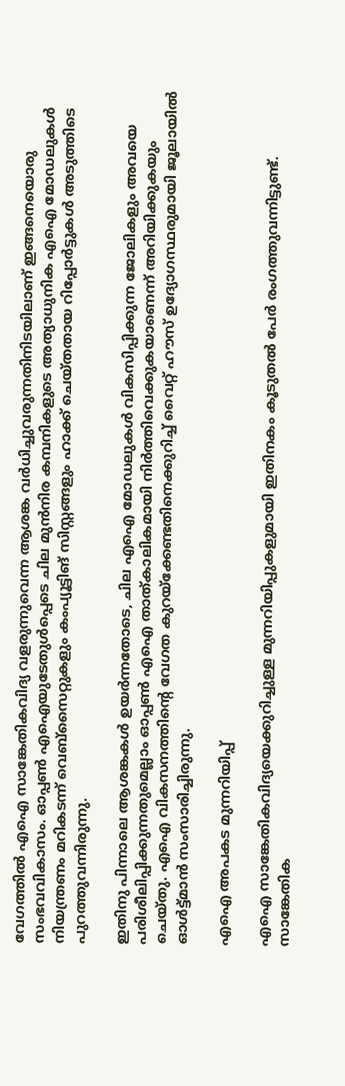വേഗത്തിൽ എഐ സാങ്കേതികവിദ്യ വളരുന്നുവെന്ന ആശങ്ക വർധിച്ചുവരുന്നതിനിടയിലാണ് ഇങ്ങനെയൊരു സംഭവവികാസം. ഓപ്പൺ എഐയുടേതുൾപ്പെടെ ചില മുൻനിര കമ്പനികളുടെ അത്യാധുനിക എഐ മോഡലുകൾ നിയന്ത്രണം മറികടന്ന് വെബ്സൈറ്റുകളും കംപ്യൂട്ടിങ് സിസ്റ്റങ്ങളും ഹാക്ക് ചെയ്തതായ റിപ്പോർട്ടുകൾ അടുത്തിടെ പുറത്തുവന്നിരുന്നു.

ഇതിനു പിന്നാലെ ആശങ്കകൾ ഉയർന്നതോടെ, ചില എഐ മോഡലുകൾ വികസിപ്പിക്കുന്ന ജോലികളും അവയെ പരിശീലിപ്പിക്കുന്നതുമെല്ലാം ഓപ്പൺ എഐ താത്കാലികമായി നിർത്തിവെക്കുകയാണെന്ന് അറിയിക്കുകയും ചെയ്തു. എഐ വികസനത്തിന്റെ വേഗത കുറയ്ക്കേണ്ടതിനെക്കുറിച്ച് വൈറ്റ് ഹൗസ് ഉദ്യോഗസ്ഥരുമായി ജൂലായിൽ ഓൾട്ട്മാൻ സംസാരിച്ചിരുന്നു.

എഐ അപകട മുന്നറിയിപ്പ്

എഐ സാങ്കേതികവിദ്യയെക്കുറിച്ചുള്ള മുന്നറിയിപ്പുകളുമായി ഇതിനകം കൂടുതൽ പേർ രംഗത്തുവന്നിട്ടുണ്ട്. സാങ്കേതിക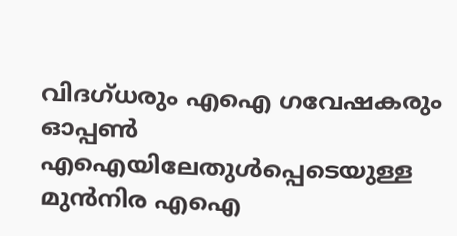വിദഗ്ധരും എഐ ഗവേഷകരും ഓപ്പൺ എഐയിലേതുൾപ്പെടെയുള്ള മുൻനിര എഐ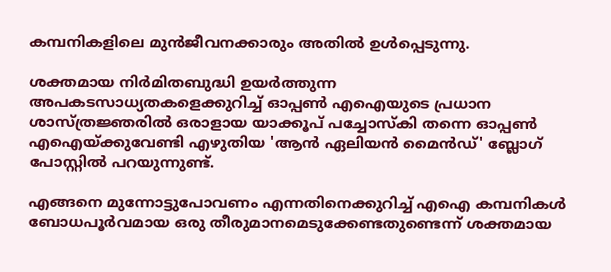കമ്പനികളിലെ മുൻജീവനക്കാരും അതിൽ ഉൾപ്പെടുന്നു.

ശക്തമായ നിർമിതബുദ്ധി ഉയർത്തുന്ന അപകടസാധ്യതകളെക്കുറിച്ച് ഓപ്പൺ എഐയുടെ പ്രധാന ശാസ്ത്രജ്ഞരിൽ ഒരാളായ യാക്കൂപ് പച്ചോസ്കി തന്നെ ഓപ്പൺ എഐയ്ക്കുവേണ്ടി എഴുതിയ 'ആൻ ഏലിയൻ മൈൻഡ്' ബ്ലോഗ് പോസ്റ്റിൽ പറയുന്നുണ്ട്.

എങ്ങനെ മുന്നോട്ടുപോവണം എന്നതിനെക്കുറിച്ച് എഐ കമ്പനികൾ ബോധപൂർവമായ ഒരു തീരുമാനമെടുക്കേണ്ടതുണ്ടെന്ന് ശക്തമായ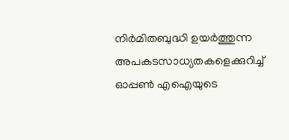നിർമിതബുദ്ധി ഉയർത്തുന്ന അപകടസാധ്യതകളെക്കുറിച്ച് ഓപ്പൺ എഐയുടെ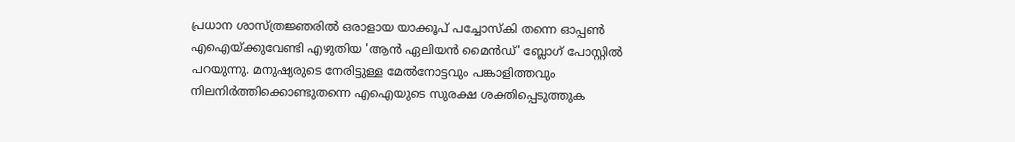പ്രധാന ശാസ്ത്രജ്ഞരിൽ ഒരാളായ യാക്കൂപ് പച്ചോസ്കി തന്നെ ഓപ്പൺ എഐയ്ക്കുവേണ്ടി എഴുതിയ 'ആൻ ഏലിയൻ മൈൻഡ്' ബ്ലോഗ് പോസ്റ്റിൽ പറയുന്നു. മനുഷ്യരുടെ നേരിട്ടുള്ള മേൽനോട്ടവും പങ്കാളിത്തവും നിലനിർത്തിക്കൊണ്ടുതന്നെ എഐയുടെ സുരക്ഷ ശക്തിപ്പെടുത്തുക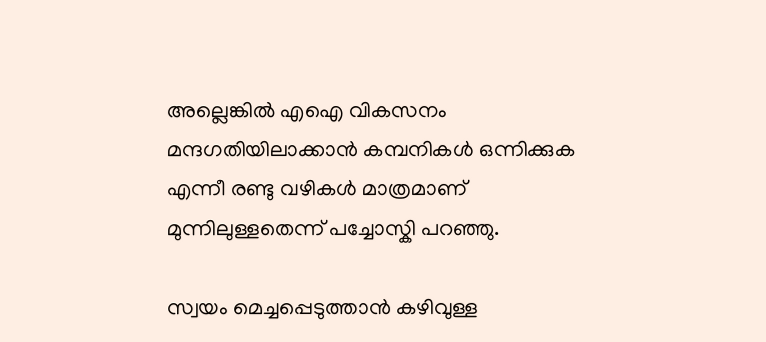അല്ലെങ്കിൽ എഐ വികസനം മന്ദഗതിയിലാക്കാൻ കമ്പനികൾ ഒന്നിക്കുക എന്നീ രണ്ടു വഴികൾ മാത്രമാണ് മുന്നിലുള്ളതെന്ന് പച്ചോസ്കി പറഞ്ഞു.

സ്വയം മെച്ചപ്പെടുത്താൻ കഴിവുള്ള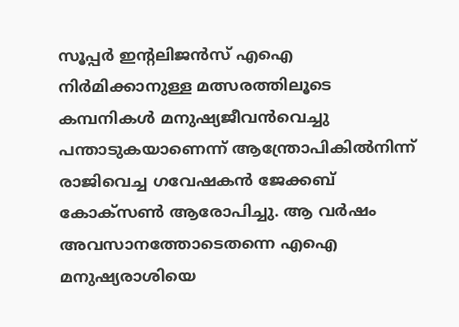സൂപ്പർ ഇന്റലിജൻസ് എഐ നിർമിക്കാനുള്ള മത്സരത്തിലൂടെ കമ്പനികൾ മനുഷ്യജീവൻവെച്ചു പന്താടുകയാണെന്ന് ആന്ത്രോപികിൽനിന്ന് രാജിവെച്ച ഗവേഷകൻ ജേക്കബ് കോക്സൺ ആരോപിച്ചു. ആ വർഷം അവസാനത്തോടെതന്നെ എഐ മനുഷ്യരാശിയെ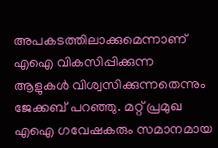അപകടത്തിലാക്കുമെന്നാണ് എഐ വികസിപ്പിക്കുന്ന ആളുകൾ വിശ്വസിക്കുന്നതെന്നും ജേക്കബ് പറഞ്ഞു. മറ്റ് പ്രമുഖ എഐ ഗവേഷകരും സമാനമായ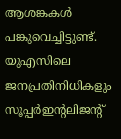ആശങ്കകൾ പങ്കുവെച്ചിട്ടുണ്ട്. യുഎസിലെ ജനപ്രതിനിധികളും സൂപ്പർഇന്റലിജന്റ്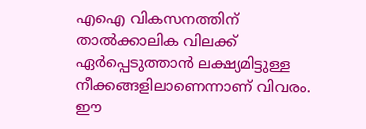എഐ വികസനത്തിന് താൽക്കാലിക വിലക്ക് ഏർപ്പെടുത്താൻ ലക്ഷ്യമിട്ടുള്ള നീക്കങ്ങളിലാണെന്നാണ് വിവരം. ഈ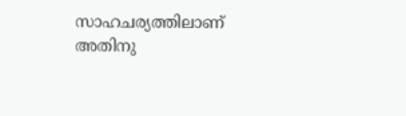സാഹചര്യത്തിലാണ് അതിനു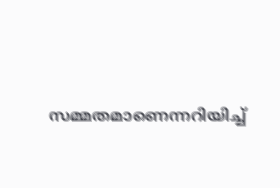സമ്മതമാണെന്നറിയിച്ച്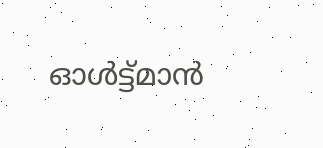ഓൾട്ട്മാൻ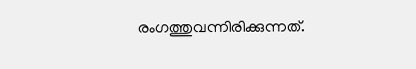രംഗത്തുവന്നിരിക്കുന്നത്.